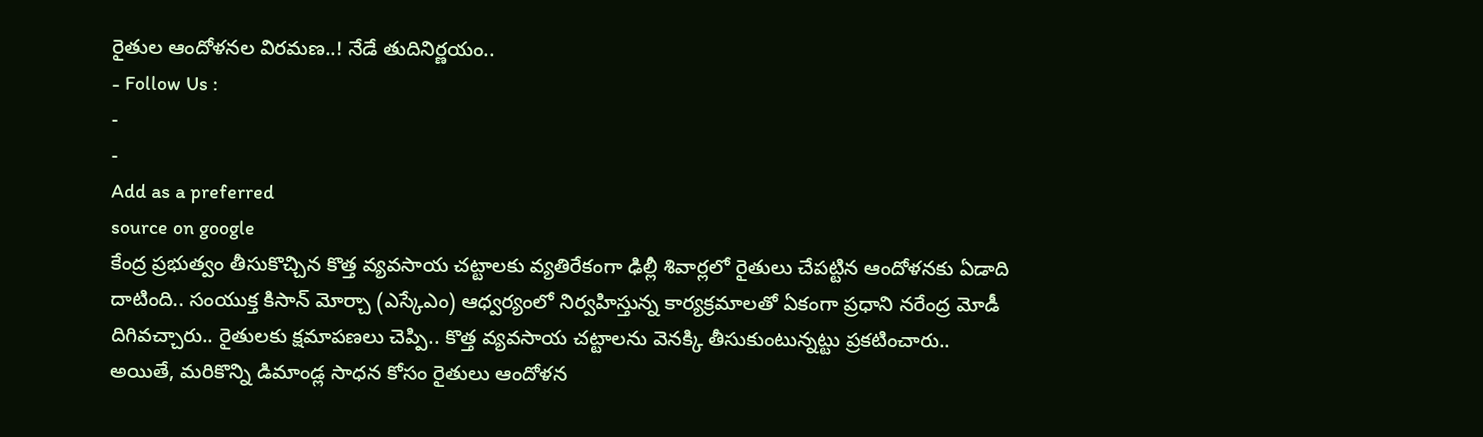రైతుల ఆందోళనల విరమణ..! నేడే తుదినిర్ణయం..
- Follow Us :
-
-
Add as a preferred
source on google
కేంద్ర ప్రభుత్వం తీసుకొచ్చిన కొత్త వ్యవసాయ చట్టాలకు వ్యతిరేకంగా ఢిల్లీ శివార్లలో రైతులు చేపట్టిన ఆందోళనకు ఏడాది దాటింది.. సంయుక్త కిసాన్ మోర్చా (ఎస్కేఎం) ఆధ్వర్యంలో నిర్వహిస్తున్న కార్యక్రమాలతో ఏకంగా ప్రధాని నరేంద్ర మోడీ దిగివచ్చారు.. రైతులకు క్షమాపణలు చెప్పి.. కొత్త వ్యవసాయ చట్టాలను వెనక్కి తీసుకుంటున్నట్టు ప్రకటించారు.. అయితే, మరికొన్ని డిమాండ్ల సాధన కోసం రైతులు ఆందోళన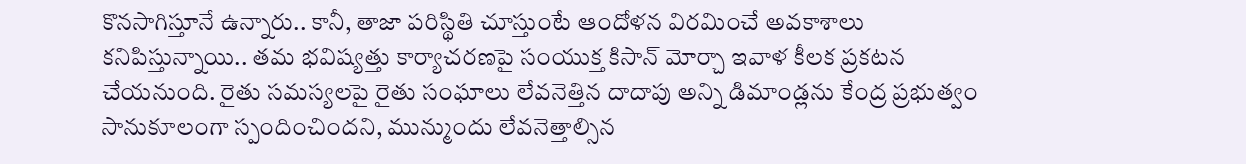కొనసాగిస్తూనే ఉన్నారు.. కానీ, తాజా పరిస్థితి చూస్తుంటే ఆందోళన విరమించే అవకాశాలు కనిపిస్తున్నాయి.. తమ భవిష్యత్తు కార్యాచరణపై సంయుక్త కిసాన్ మోర్చా ఇవాళ కీలక ప్రకటన చేయనుంది. రైతు సమస్యలపై రైతు సంఘాలు లేవనెత్తిన దాదాపు అన్ని డిమాండ్లను కేంద్ర ప్రభుత్వం సానుకూలంగా స్పందించిందని, మున్ముందు లేవనెత్తాల్సిన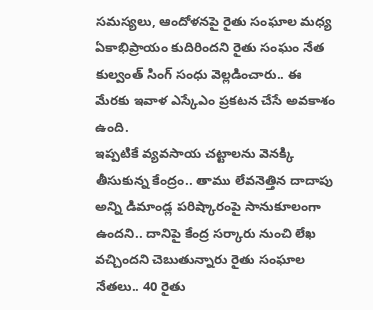సమస్యలు, ఆందోళనపై రైతు సంఘాల మధ్య ఏకాభిప్రాయం కుదిరిందని రైతు సంఘం నేత కుల్వంత్ సింగ్ సంధు వెల్లడించారు.. ఈ మేరకు ఇవాళ ఎస్కేఎం ప్రకటన చేసే అవకాశం ఉంది.
ఇప్పటికే వ్యవసాయ చట్టాలను వెనక్కి తీసుకున్న కేంద్రం.. తాము లేవనెత్తిన దాదాపు అన్ని డిమాండ్ల పరిష్కారంపై సానుకూలంగా ఉందని.. దానిపై కేంద్ర సర్కారు నుంచి లేఖ వచ్చిందని చెబుతున్నారు రైతు సంఘాల నేతలు.. 40 రైతు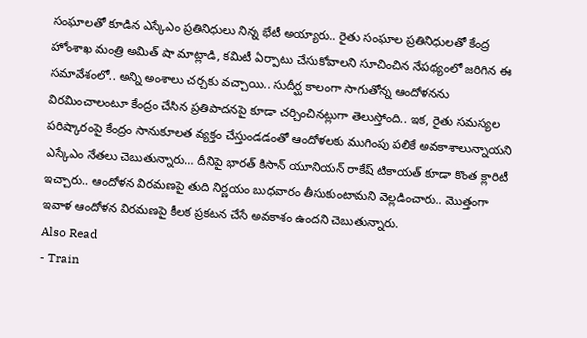సంఘాలతో కూడిన ఎస్కేఎం ప్రతినిధులు నిన్న భేటీ అయ్యారు.. రైతు సంఘాల ప్రతినిధులతో కేంద్ర హోంశాఖ మంత్రి అమిత్ షా మాట్లాడి, కమిటీ ఏర్పాటు చేసుకోవాలని సూచించిన నేపథ్యంలో జరిగిన ఈ సమావేశంలో.. అన్ని అంశాలు చర్చకు వచ్చాయి.. సుదీర్ఘ కాలంగా సాగుతోన్న ఆందోళనను విరమించాలంటూ కేంద్రం చేసిన ప్రతిపాదనపై కూడా చర్చించినట్లుగా తెలుస్తోంది.. ఇక, రైతు సమస్యల పరిష్కారంపై కేంద్రం సానుకూలత వ్యక్తం చేస్తుండడంతో ఆందోళలకు ముగింపు పలికే అవకాశాలున్నాయని ఎస్కేఎం నేతలు చెబుతున్నారు… దీనిపై భారత్ కిసాన్ యూనియన్ రాకేష్ టికాయత్ కూడా కొంత క్లారిటీ ఇచ్చారు.. ఆందోళన విరమణపై తుది నిర్ణయం బుధవారం తీసుకుంటామని వెల్లడించారు.. మొత్తంగా ఇవాళ ఆందోళన విరమణపై కీలక ప్రకటన చేసే అవకాశం ఉందని చెబుతున్నారు.
Also Read
- Train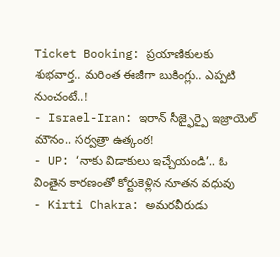Ticket Booking: ప్రయాణికులకు శుభవార్త.. మరింత ఈజీగా బుకింగ్లు.. ఎప్పటి నుంచంటే..!
- Israel-Iran: ఇరాన్ సీజ్ఫైర్పై ఇజ్రాయెల్ మౌనం.. సర్వత్రా ఉత్కంఠ!
- UP: ‘నాకు విడాకులు ఇచ్చేయండి’.. ఓ వింతైన కారణంతో కోర్టుకెళ్లిన నూతన వధువు
- Kirti Chakra: అమరవీరుడు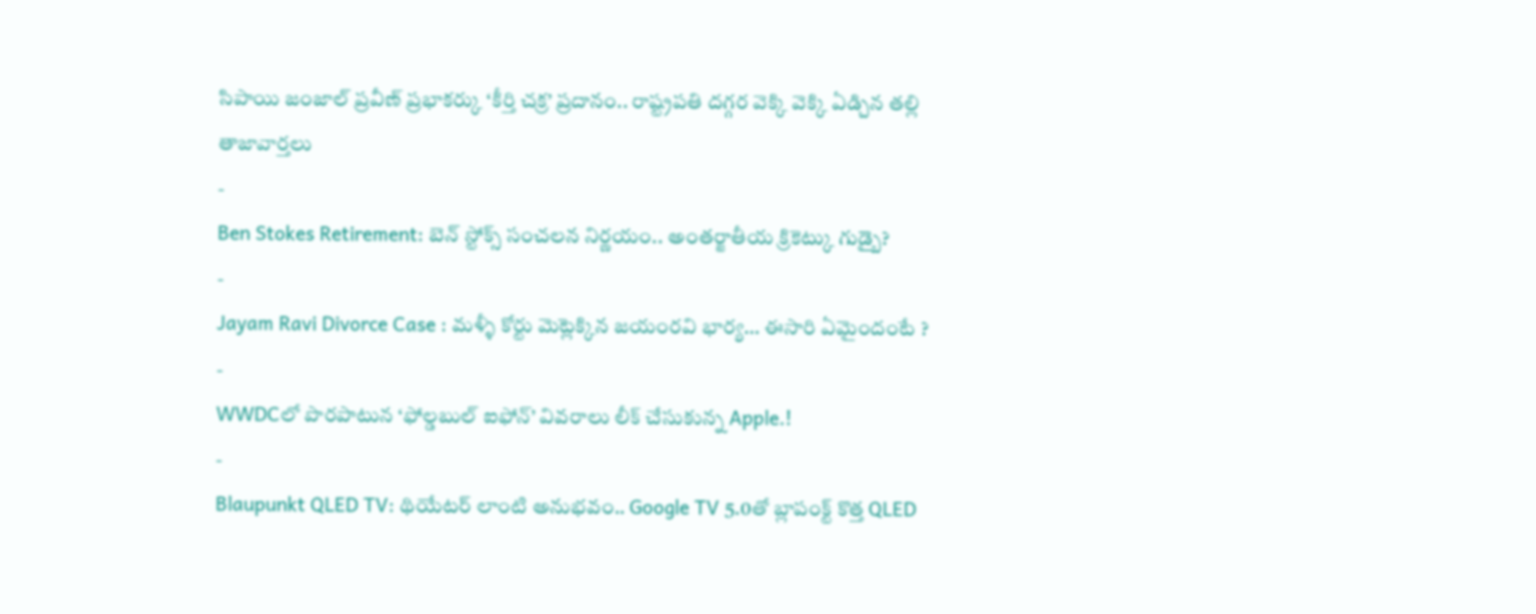సిపాయి జంజాల్ ప్రవీణ్ ప్రభాకర్కు ‘కీర్తి చక్ర’ ప్రదానం.. రాష్ట్రపతి దగ్గర వెక్కి వెక్కి ఏడ్చిన తల్లి
తాజావార్తలు
-
Ben Stokes Retirement: బెన్ స్టోక్స్ సంచలన నిర్ణయం.. అంతర్జాతీయ క్రికెట్కు గుడ్బై?
-
Jayam Ravi Divorce Case : మళ్ళీ కోర్టు మెట్లెక్కిన జయంరవి భార్య… ఈసారి ఏమైందంటే ?
-
WWDCలో పొరపాటున ‘ఫోల్డబుల్ ఐఫోన్’ వివరాలు లీక్ చేసుకున్న Apple.!
-
Blaupunkt QLED TV: థియేటర్ లాంటి అనుభవం.. Google TV 5.0తో బ్లాపంక్ట్ కొత్త QLED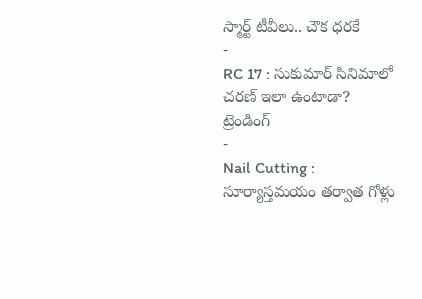స్మార్ట్ టీవీలు.. చౌక ధరకే
-
RC 17 : సుకుమార్ సినిమాలో చరణ్ ఇలా ఉంటాడా?
ట్రెండింగ్
-
Nail Cutting : సూర్యాస్తమయం తర్వాత గోళ్లు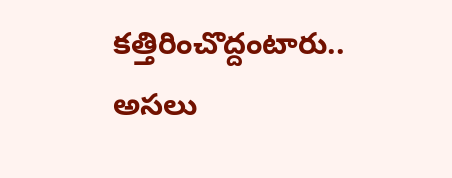కత్తిరించొద్దంటారు.. అసలు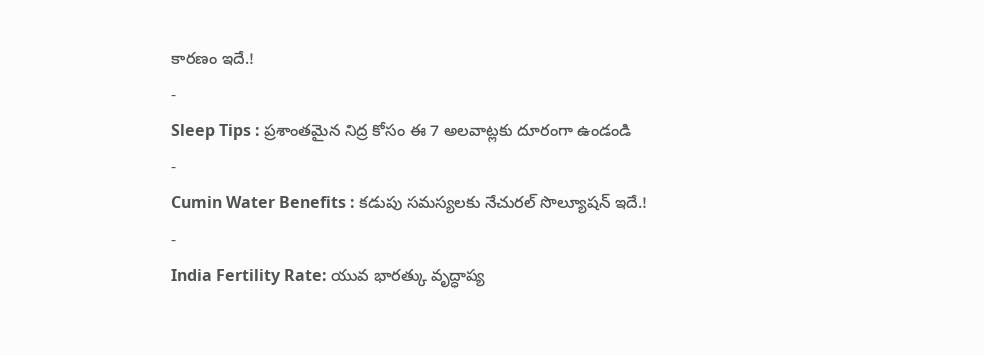కారణం ఇదే.!
-
Sleep Tips : ప్రశాంతమైన నిద్ర కోసం ఈ 7 అలవాట్లకు దూరంగా ఉండండి
-
Cumin Water Benefits : కడుపు సమస్యలకు నేచురల్ సొల్యూషన్ ఇదే.!
-
India Fertility Rate: యువ భారత్కు వృద్ధాప్య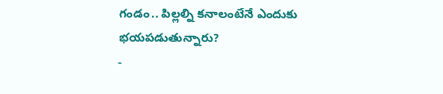గండం.. పిల్లల్ని కనాలంటేనే ఎందుకు భయపడుతున్నారు?
-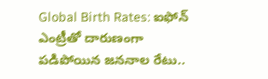Global Birth Rates: ఐఫోన్ ఎంట్రీతో దారుణంగా పడిపోయిన జననాల రేటు..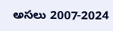అసలు 2007-2024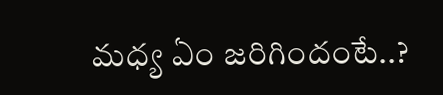మధ్య ఏం జరిగిందంటే..?